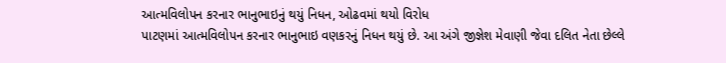આત્મવિલોપન કરનાર ભાનુભાઇનું થયું નિધન, ઓઢવમાં થયો વિરોધ
પાટણમાં આત્મવિલોપન કરનાર ભાનુભાઇ વણકરનું નિધન થયું છે. આ અંગે જીજ્ઞેશ મેવાણી જેવા દલિત નેતા છેલ્લે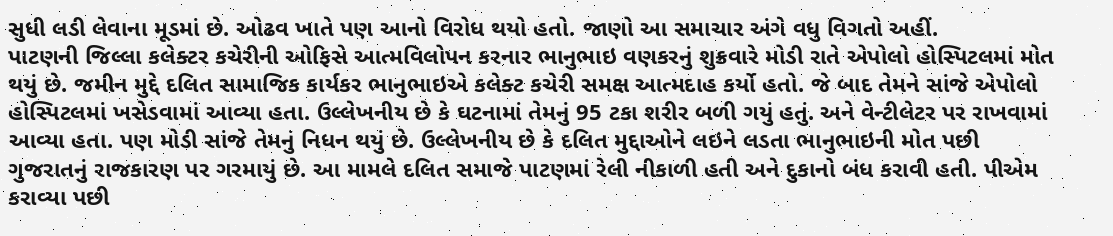સુધી લડી લેવાના મૂડમાં છે. ઓઢવ ખાતે પણ આનો વિરોધ થયો હતો. જાણો આ સમાચાર અંગે વધુ વિગતો અહીં.
પાટણની જિલ્લા કલેક્ટર કચેરીની ઓફિસે આત્મવિલોપન કરનાર ભાનુભાઇ વણકરનું શુક્રવારે મોડી રાતે એપોલો હોસ્પિટલમાં મોત થયું છે. જમીન મુદ્દે દલિત સામાજિક કાર્યકર ભાનુભાઇએ કલેક્ટ કચેરી સમક્ષ આત્મદાહ કર્યો હતો. જે બાદ તેમને સાંજે એપોલો હોસ્પિટલમાં ખસેડવામાં આવ્યા હતા. ઉલ્લેખનીય છે કે ઘટનામાં તેમનું 95 ટકા શરીર બળી ગયું હતું. અને વેન્ટીલેટર પર રાખવામાં આવ્યા હતા. પણ મોડી સાંજે તેમનું નિધન થયું છે. ઉલ્લેખનીય છે કે દલિત મુદ્દાઓને લઇને લડતા ભાનુભાઇની મોત પછી ગુજરાતનું રાજકારણ પર ગરમાયું છે. આ મામલે દલિત સમાજે પાટણમાં રેલી નીકાળી હતી અને દુકાનો બંધ કરાવી હતી. પીએમ કરાવ્યા પછી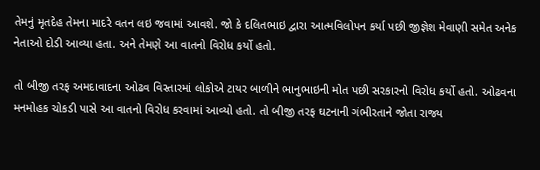તેમનું મૃતદેહ તેમના માદરે વતન લઇ જવામાં આવશે. જો કે દલિતભાઇ દ્વારા આત્મવિલોપન કર્યા પછી જીજ્ઞેશ મેવાણી સમેત અનેક નેતાઓ દોડી આવ્યા હતા. અને તેમણે આ વાતનો વિરોધ કર્યો હતો.

તો બીજી તરફ અમદાવાદના ઓઢવ વિસ્તારમાં લોકોએ ટાયર બાળીને ભાનુભાઇની મોત પછી સરકારનો વિરોધ કર્યો હતો. ઓઢવના મનમોહક ચોકડી પાસે આ વાતનો વિરોધ કરવામાં આવ્યો હતો. તો બીજી તરફ ઘટનાની ગંભીરતાને જોતા રાજ્ય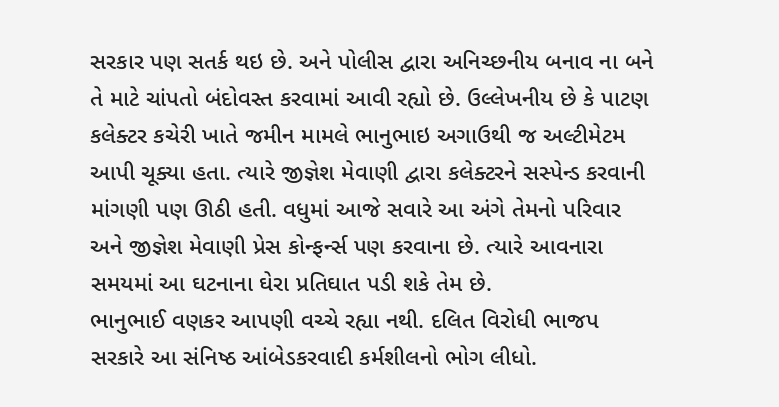સરકાર પણ સતર્ક થઇ છે. અને પોલીસ દ્વારા અનિચ્છનીય બનાવ ના બને તે માટે ચાંપતો બંદોવસ્ત કરવામાં આવી રહ્યો છે. ઉલ્લેખનીય છે કે પાટણ કલેક્ટર કચેરી ખાતે જમીન મામલે ભાનુભાઇ અગાઉથી જ અલ્ટીમેટમ આપી ચૂક્યા હતા. ત્યારે જીજ્ઞેશ મેવાણી દ્વારા કલેક્ટરને સસ્પેન્ડ કરવાની માંગણી પણ ઊઠી હતી. વધુમાં આજે સવારે આ અંગે તેમનો પરિવાર અને જીજ્ઞેશ મેવાણી પ્રેસ કોન્ફર્ન્સ પણ કરવાના છે. ત્યારે આવનારા સમયમાં આ ઘટનાના ઘેરા પ્રતિઘાત પડી શકે તેમ છે.
ભાનુભાઈ વણકર આપણી વચ્ચે રહ્યા નથી. દલિત વિરોધી ભાજપ સરકારે આ સંનિષ્ઠ આંબેડકરવાદી કર્મશીલનો ભોગ લીધો.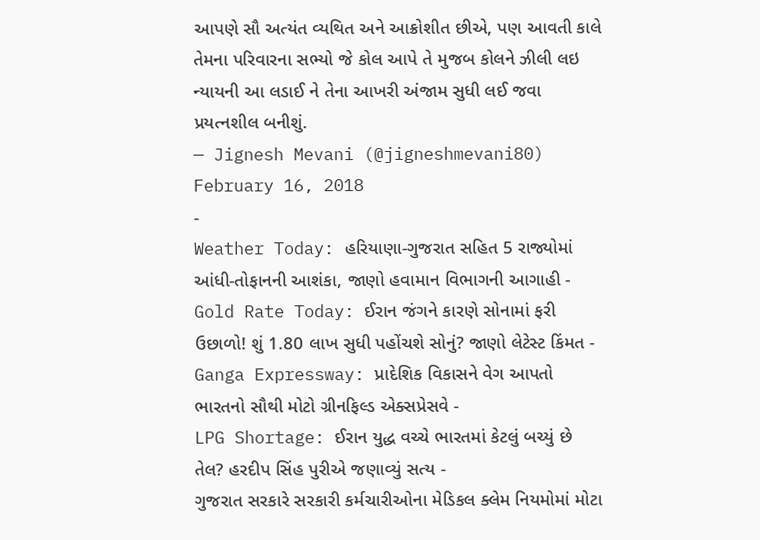આપણે સૌ અત્યંત વ્યથિત અને આક્રોશીત છીએ, પણ આવતી કાલે તેમના પરિવારના સભ્યો જે કોલ આપે તે મુજબ કોલને ઝીલી લઇ ન્યાયની આ લડાઈ ને તેના આખરી અંજામ સુધી લઈ જવા પ્રયત્નશીલ બનીશું.
— Jignesh Mevani (@jigneshmevani80) February 16, 2018
-
Weather Today: હરિયાણા-ગુજરાત સહિત 5 રાજ્યોમાં આંધી-તોફાનની આશંકા, જાણો હવામાન વિભાગની આગાહી -
Gold Rate Today: ઈરાન જંગને કારણે સોનામાં ફરી ઉછાળો! શું 1.80 લાખ સુધી પહોંચશે સોનું? જાણો લેટેસ્ટ કિંમત -
Ganga Expressway: પ્રાદેશિક વિકાસને વેગ આપતો ભારતનો સૌથી મોટો ગ્રીનફિલ્ડ એક્સપ્રેસવે -
LPG Shortage: ઈરાન યુદ્ધ વચ્ચે ભારતમાં કેટલું બચ્યું છે તેલ? હરદીપ સિંહ પુરીએ જણાવ્યું સત્ય -
ગુજરાત સરકારે સરકારી કર્મચારીઓના મેડિકલ ક્લેમ નિયમોમાં મોટા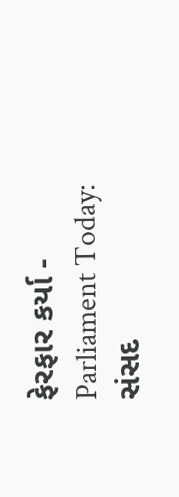ફેરફાર કર્યા -
Parliament Today: સંસદ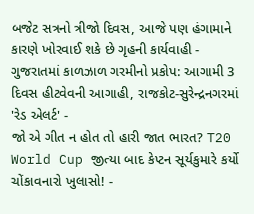બજેટ સત્રનો ત્રીજો દિવસ, આજે પણ હંગામાને કારણે ખોરવાઈ શકે છે ગૃહની કાર્યવાહી -
ગુજરાતમાં કાળઝાળ ગરમીનો પ્રકોપ: આગામી 3 દિવસ હીટવેવની આગાહી, રાજકોટ-સુરેન્દ્રનગરમાં 'રેડ એલર્ટ' -
જો એ ગીત ન હોત તો હારી જાત ભારત? T20 World Cup જીત્યા બાદ કેપ્ટન સૂર્યકુમારે કર્યો ચોંકાવનારો ખુલાસો! -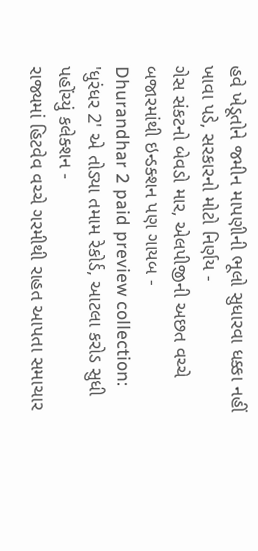હવે ખેડૂતોને જમીન માપણીની ભૂલો સુધારવા ધક્કા નહીં ખાવા પડે, સરકારનો મોટો નિર્ણય -
ગેસ સંકટનો બેવડો માર, એલપીજીની અછત વચ્ચે બજારમાંથી ઇન્ડક્શન પણ ગાયબ -
Dhurandhar 2 paid preview collection: 'ધુરંધર 2' એ તોડ્યા તમામ રેકોર્ડ, આટલા કરોડ સુધી પહોંચ્યું કલેક્શન -
રાજ્યમાં હિટવેવ વચ્ચે ગરમીથી રાહત આપતા સમાચાર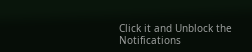Click it and Unblock the Notifications